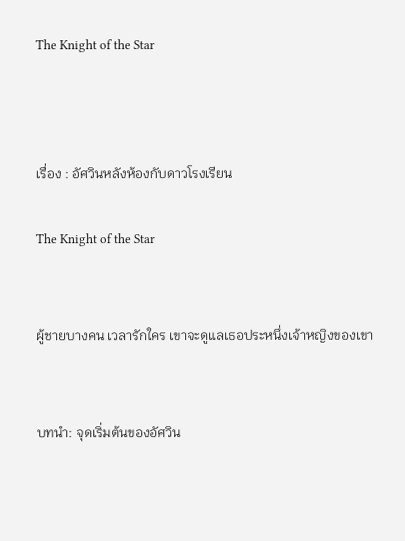The Knight of the Star



เรื่อง : อัศวินหลังห้องกับดาวโรงเรียน

The Knight of the Star


ผู้ชายบางคน เวลารักใคร เขาจะดูแลเธอประหนึ่งเจ้าหญิงของเขา


บทนำ: จุดเริ่มต้นของอัศวิน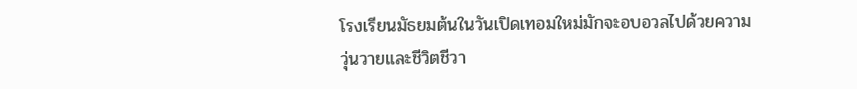โรงเรียนมัธยมต้นในวันเปิดเทอมใหม่มักจะอบอวลไปด้วยความวุ่นวายและชีวิตชีวา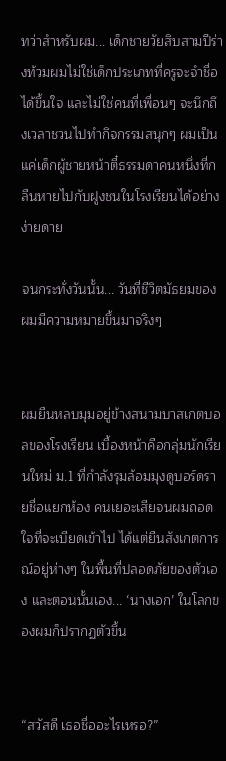ทว่าสำหรับผม... เด็กชายวัยสิบสามปีร่างท้วมผมไม่ใช่เด็กประเภทที่ครูจะจำชื่อได้ขึ้นใจ และไม่ใช่คนที่เพื่อนๆ จะนึกถึงเวลาชวนไปทำกิจกรรมสนุกๆ ผมเป็นแค่เด็กผู้ชายหน้าตี๋ธรรมดาคนหนึ่งที่กลืนหายไปกับฝูงชนในโรงเรียนได้อย่างง่ายดาย

จนกระทั่งวันนั้น... วันที่ชีวิตมัธยมของผมมีความหมายขึ้นมาจริงๆ


ผมยืนหลบมุมอยู่ข้างสนามบาสเกตบอลของโรงเรียน เบื้องหน้าคือกลุ่มนักเรียนใหม่ ม.1 ที่กำลังรุมล้อมมุงดูบอร์ดรายชื่อแยกห้อง คนเยอะเสียจนผมถอดใจที่จะเบียดเข้าไป ได้แต่ยืนสังเกตการณ์อยู่ห่างๆ ในพื้นที่ปลอดภัยของตัวเอง และตอนนั้นเอง... ‘นางเอก’ ในโลกของผมก็ปรากฏตัวขึ้น


“สวัสดี เธอชื่ออะไรเหรอ?”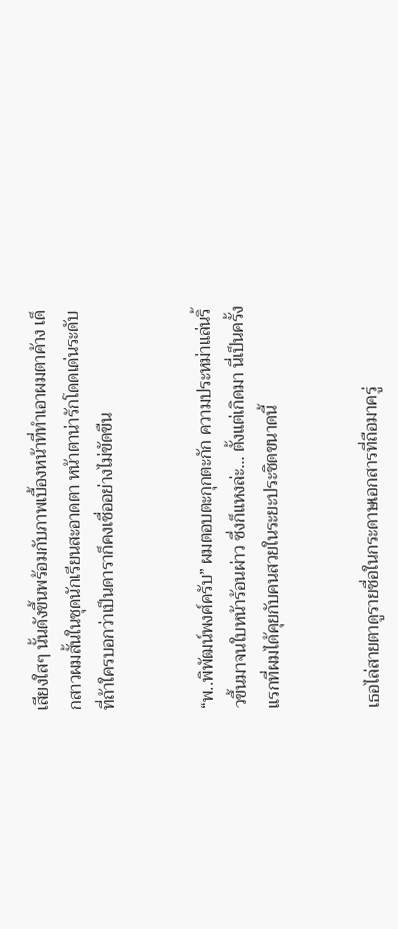เสียงใสๆ นั้นดังขึ้นพร้อมกับภาพเบื้องหน้าที่ทำเอาผมตาค้าง เด็กสาวผมสั้นในชุดนักเรียนสะอาดตา หน้าตาน่ารักโดดเด่นระดับที่ถ้าใครบอกว่าเป็นดาราก็คงเชื่ออย่างไม่ขัดขืน


“พ..พิพัฒน์พงศ์ครับ” ผมตอบตะกุกตะกัก ความประหม่าแล่นริ้วขึ้นมาจนใบหน้าร้อนผ่าว ซึ่งก็แหงล่ะ... ตั้งแต่เกิดมา นี่เป็นครั้งแรกที่ผมได้คุยกับคนสวยในระยะประชิดขนาดนี้


เธอไล่สายตาดูรายชื่อในกระดาษเอกสารที่ถือมาครู่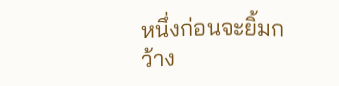หนึ่งก่อนจะยิ้มกว้าง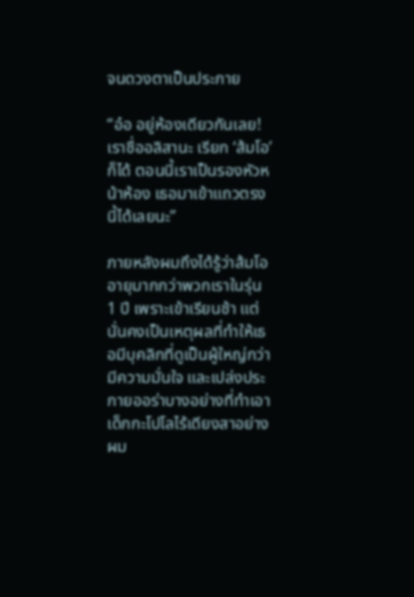จนดวงตาเป็นประกาย

“อ๋อ อยู่ห้องเดียวกันเลย! เราชื่ออลิสานะ เรียก ‘ส้มโอ’ ก็ได้ ตอนนี้เราเป็นรองหัวหน้าห้อง เธอมาเข้าแถวตรงนี้ได้เลยนะ”

ภายหลังผมถึงได้รู้ว่าส้มโออายุมากกว่าพวกเราในรุ่น 1 ปี เพราะเข้าเรียนช้า แต่นั่นคงเป็นเหตุผลที่ทำให้เธอมีบุคลิกที่ดูเป็นผู้ใหญ่กว่า มีความมั่นใจ และเปล่งประกายออร่าบางอย่างที่ทำเอาเด็กกะโปโลไร้เดียงสาอย่างผม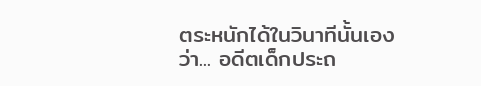ตระหนักได้ในวินาทีนั้นเองว่า... อดีตเด็กประถ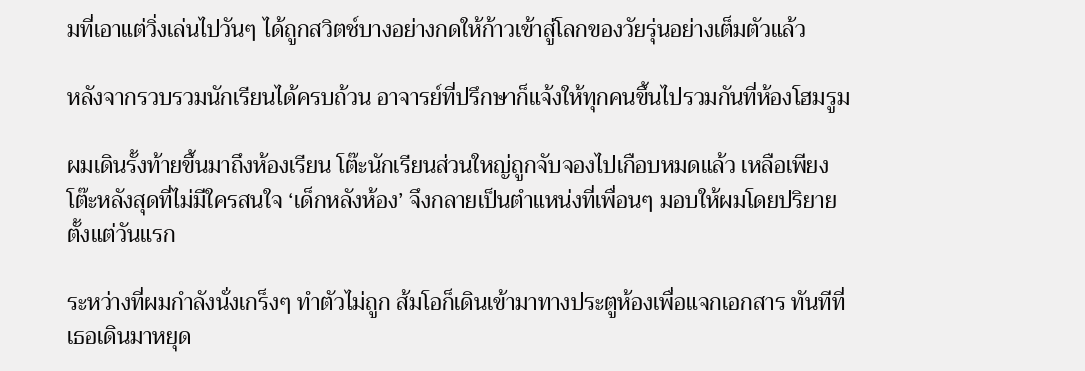มที่เอาแต่วิ่งเล่นไปวันๆ ได้ถูกสวิตช์บางอย่างกดให้ก้าวเข้าสู่โลกของวัยรุ่นอย่างเต็มตัวแล้ว

หลังจากรวบรวมนักเรียนได้ครบถ้วน อาจารย์ที่ปรึกษาก็แจ้งให้ทุกคนขึ้นไปรวมกันที่ห้องโฮมรูม

ผมเดินรั้งท้ายขึ้นมาถึงห้องเรียน โต๊ะนักเรียนส่วนใหญ่ถูกจับจองไปเกือบหมดแล้ว เหลือเพียงโต๊ะหลังสุดที่ไม่มีใครสนใจ ‘เด็กหลังห้อง’ จึงกลายเป็นตำแหน่งที่เพื่อนๆ มอบให้ผมโดยปริยายตั้งแต่วันแรก

ระหว่างที่ผมกำลังนั่งเกร็งๆ ทำตัวไม่ถูก ส้มโอก็เดินเข้ามาทางประตูห้องเพื่อแจกเอกสาร ทันทีที่เธอเดินมาหยุด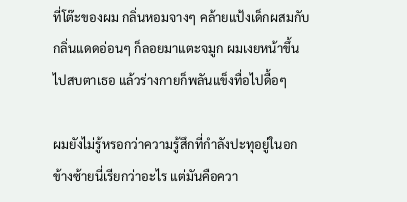ที่โต๊ะของผม กลิ่นหอมจางๆ คล้ายแป้งเด็กผสมกับกลิ่นแดดอ่อนๆ ก็ลอยมาแตะจมูก ผมเงยหน้าขึ้นไปสบตาเธอ แล้วร่างกายก็พลันแข็งทื่อไปดื้อๆ

ผมยังไม่รู้หรอกว่าความรู้สึกที่กำลังปะทุอยู่ในอกข้างซ้ายนี่เรียกว่าอะไร แต่มันคือควา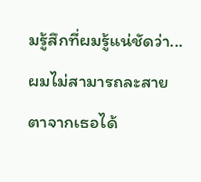มรู้สึกที่ผมรู้แน่ชัดว่า... ผมไม่สามารถละสายตาจากเธอได้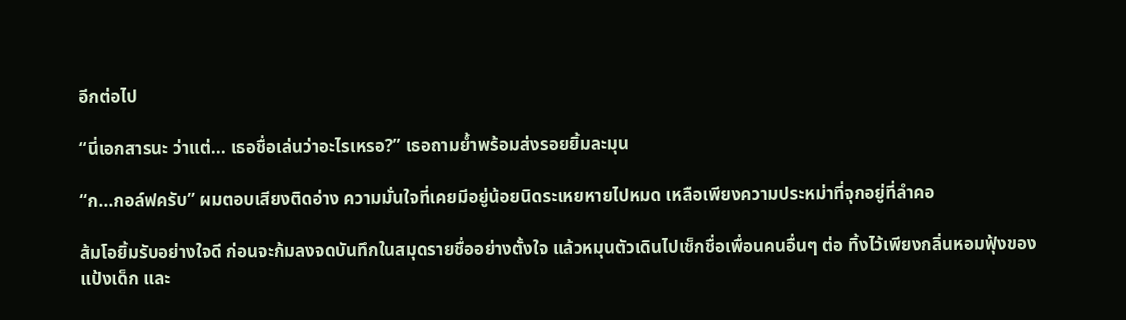อีกต่อไป

“นี่เอกสารนะ ว่าแต่... เธอชื่อเล่นว่าอะไรเหรอ?” เธอถามย้ำพร้อมส่งรอยยิ้มละมุน

“ก...กอล์ฟครับ” ผมตอบเสียงติดอ่าง ความมั่นใจที่เคยมีอยู่น้อยนิดระเหยหายไปหมด เหลือเพียงความประหม่าที่จุกอยู่ที่ลำคอ

ส้มโอยิ้มรับอย่างใจดี ก่อนจะก้มลงจดบันทึกในสมุดรายชื่ออย่างตั้งใจ แล้วหมุนตัวเดินไปเช็กชื่อเพื่อนคนอื่นๆ ต่อ ทิ้งไว้เพียงกลิ่นหอมฟุ้งของแป้งเด็ก และ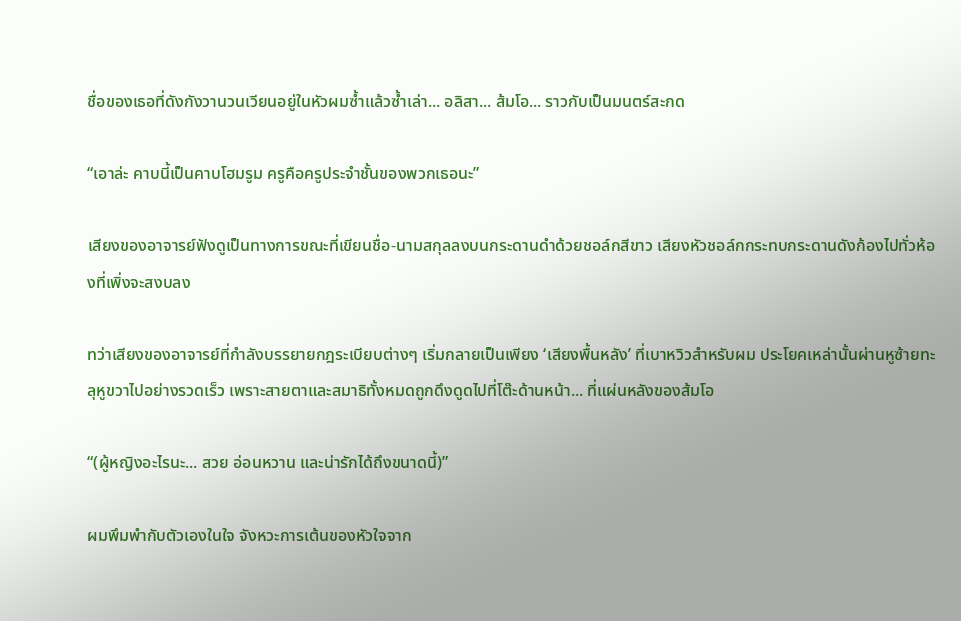ชื่อของเธอที่ดังกังวานวนเวียนอยู่ในหัวผมซ้ำแล้วซ้ำเล่า... อลิสา... ส้มโอ... ราวกับเป็นมนตร์สะกด

“เอาล่ะ คาบนี้เป็นคาบโฮมรูม ครูคือครูประจำชั้นของพวกเธอนะ”

เสียงของอาจารย์ฟังดูเป็นทางการขณะที่เขียนชื่อ-นามสกุลลงบนกระดานดำด้วยชอล์กสีขาว เสียงหัวชอล์กกระทบกระดานดังก้องไปทั่วห้องที่เพิ่งจะสงบลง

ทว่าเสียงของอาจารย์ที่กำลังบรรยายกฎระเบียบต่างๆ เริ่มกลายเป็นเพียง ‘เสียงพื้นหลัง’ ที่เบาหวิวสำหรับผม ประโยคเหล่านั้นผ่านหูซ้ายทะลุหูขวาไปอย่างรวดเร็ว เพราะสายตาและสมาธิทั้งหมดถูกดึงดูดไปที่โต๊ะด้านหน้า... ที่แผ่นหลังของส้มโอ

“(ผู้หญิงอะไรนะ... สวย อ่อนหวาน และน่ารักได้ถึงขนาดนี้)”

ผมพึมพำกับตัวเองในใจ จังหวะการเต้นของหัวใจจาก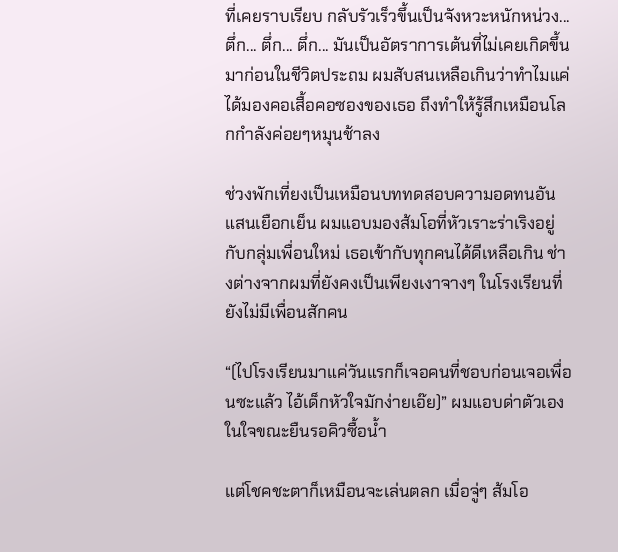ที่เคยราบเรียบ กลับรัวเร็วขึ้นเป็นจังหวะหนักหน่วง... ตึ่ก... ตึ่ก... ตึ่ก... มันเป็นอัตราการเต้นที่ไม่เคยเกิดขึ้นมาก่อนในชีวิตประถม ผมสับสนเหลือเกินว่าทำไมแค่ได้มองคอเสื้อคอซองของเธอ ถึงทำให้รู้สึกเหมือนโลกกำลังค่อยๆหมุนช้าลง

ช่วงพักเที่ยงเป็นเหมือนบททดสอบความอดทนอันแสนเยือกเย็น ผมแอบมองส้มโอที่หัวเราะร่าเริงอยู่กับกลุ่มเพื่อนใหม่ เธอเข้ากับทุกคนได้ดีเหลือเกิน ช่างต่างจากผมที่ยังคงเป็นเพียงเงาจางๆ ในโรงเรียนที่ยังไม่มีเพื่อนสักคน

“(ไปโรงเรียนมาแค่วันแรกก็เจอคนที่ชอบก่อนเจอเพื่อนซะแล้ว ไอ้เด็กหัวใจมักง่ายเอ๊ย)” ผมแอบด่าตัวเองในใจขณะยืนรอคิวซื้อน้ำ

แต่โชคชะตาก็เหมือนจะเล่นตลก เมื่อจู่ๆ ส้มโอ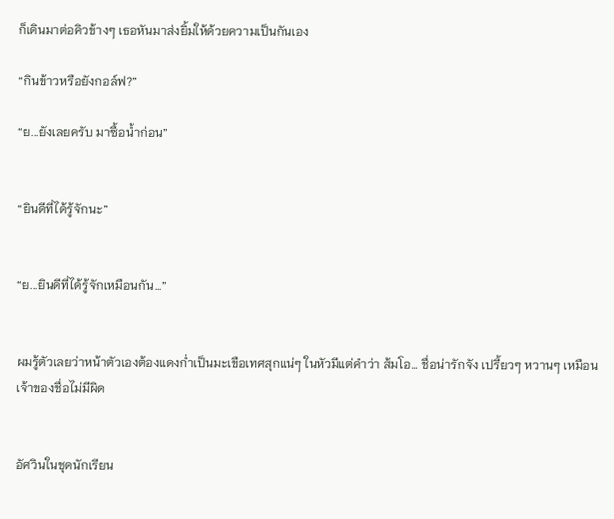ก็เดินมาต่อคิวข้างๆ เธอหันมาส่งยิ้มให้ด้วยความเป็นกันเอง

“กินข้าวหรือยังกอล์ฟ?”

“ย...ยังเลยครับ มาซื้อน้ำก่อน”


“ยินดีที่ได้รู้จักนะ”


“ย...ยินดีที่ได้รู้จักเหมือนกัน...”


ผมรู้ตัวเลยว่าหน้าตัวเองต้องแดงก่ำเป็นมะเขือเทศสุกแน่ๆ ในหัวมีแต่คำว่า ส้มโอ... ชื่อน่ารักจัง เปรี้ยวๆ หวานๆ เหมือนเจ้าของชื่อไม่มีผิด


อัศวินในชุดนักเรียน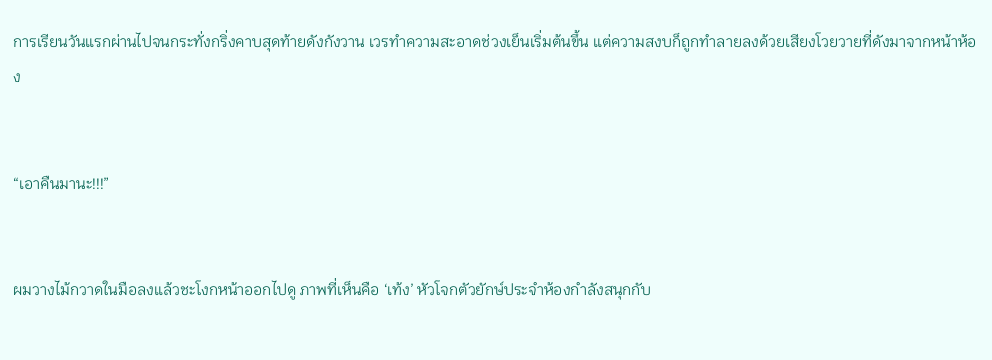การเรียนวันแรกผ่านไปจนกระทั่งกริ่งคาบสุดท้ายดังกังวาน เวรทำความสะอาดช่วงเย็นเริ่มต้นขึ้น แต่ความสงบก็ถูกทำลายลงด้วยเสียงโวยวายที่ดังมาจากหน้าห้อง


“เอาคืนมานะ!!!”


ผมวางไม้กวาดในมือลงแล้วชะโงกหน้าออกไปดู ภาพที่เห็นคือ ‘เท้ง’ หัวโจกตัวยักษ์ประจำห้องกำลังสนุกกับ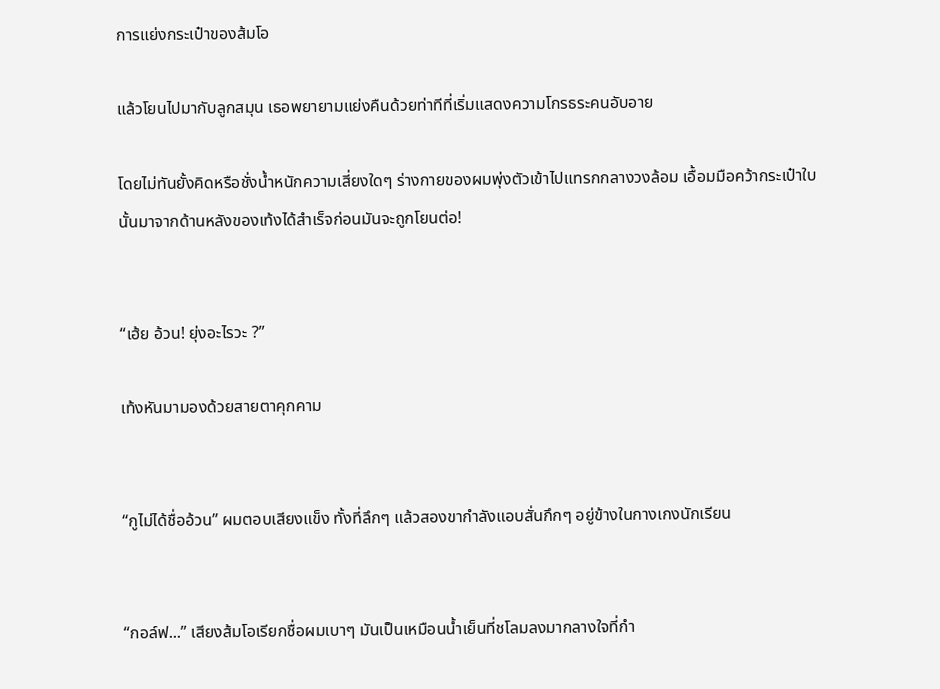การแย่งกระเป๋าของส้มโอ

แล้วโยนไปมากับลูกสมุน เธอพยายามแย่งคืนด้วยท่าทีที่เริ่มแสดงความโกรธระคนอับอาย

โดยไม่ทันยั้งคิดหรือชั่งน้ำหนักความเสี่ยงใดๆ ร่างกายของผมพุ่งตัวเข้าไปแทรกกลางวงล้อม เอื้อมมือคว้ากระเป๋าใบนั้นมาจากด้านหลังของเท้งได้สำเร็จก่อนมันจะถูกโยนต่อ!


“เฮ้ย อ้วน! ยุ่งอะไรวะ ?”

เท้งหันมามองด้วยสายตาคุกคาม


“กูไม่ได้ชื่ออ้วน” ผมตอบเสียงแข็ง ทั้งที่ลึกๆ แล้วสองขากำลังแอบสั่นกึกๆ อยู่ข้างในกางเกงนักเรียน


“กอล์ฟ...” เสียงส้มโอเรียกชื่อผมเบาๆ มันเป็นเหมือนน้ำเย็นที่ชโลมลงมากลางใจที่กำ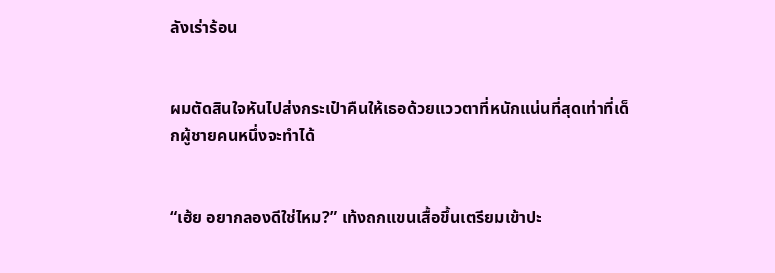ลังเร่าร้อน


ผมตัดสินใจหันไปส่งกระเป๋าคืนให้เธอด้วยแววตาที่หนักแน่นที่สุดเท่าที่เด็กผู้ชายคนหนึ่งจะทำได้


“เฮ้ย อยากลองดีใช่ไหม?” เท้งถกแขนเสื้อขึ้นเตรียมเข้าปะ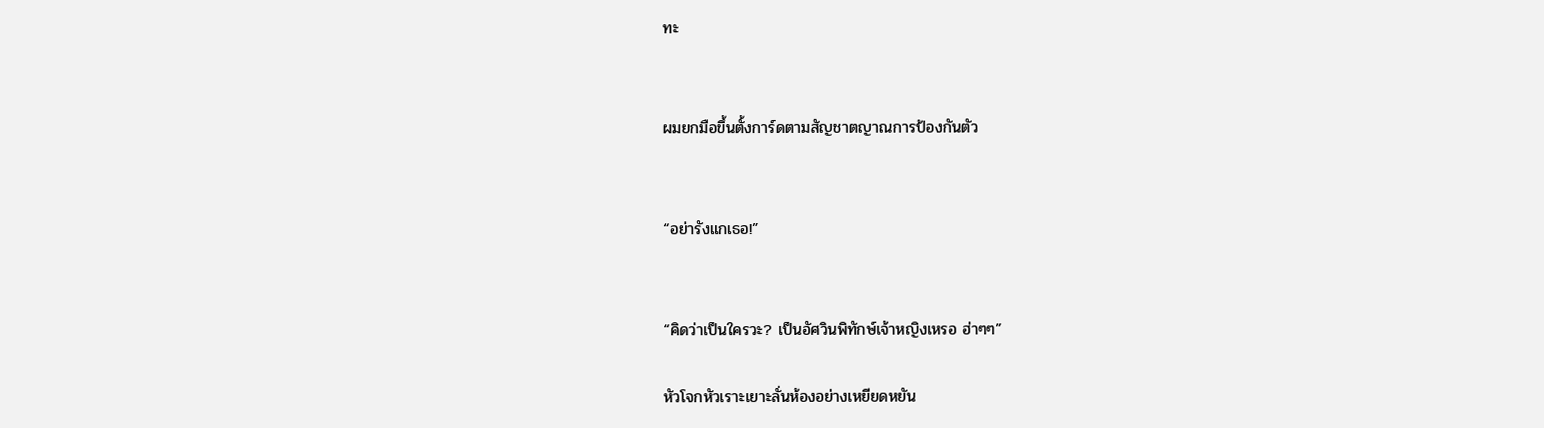ทะ


ผมยกมือขึ้นตั้งการ์ดตามสัญชาตญาณการป้องกันตัว


“อย่ารังแกเธอ!”


“คิดว่าเป็นใครวะ? เป็นอัศวินพิทักษ์เจ้าหญิงเหรอ ฮ่าๆๆ”

หัวโจกหัวเราะเยาะลั่นห้องอย่างเหยียดหยัน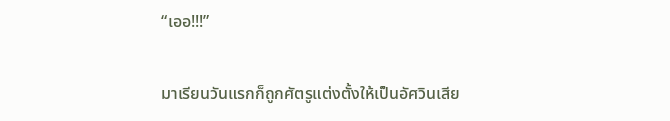“เออ!!!”


มาเรียนวันแรกก็ถูกศัตรูแต่งตั้งให้เป็นอัศวินเสีย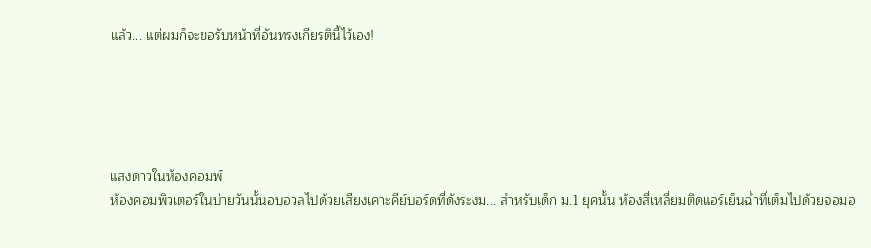แล้ว... แต่ผมก็จะขอรับหน้าที่อันทรงเกียรตินี้ไว้เอง!





แสงดาวในห้องคอมพ์
ห้องคอมพิวเตอร์ในบ่ายวันนั้นอบอวลไปด้วยเสียงเคาะคีย์บอร์ดที่ดังระงม... สำหรับเด็ก ม.1 ยุคนั้น ห้องสี่เหลี่ยมติดแอร์เย็นฉ่ำที่เต็มไปด้วยจอมอ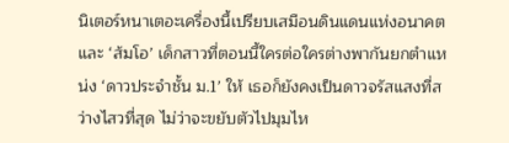นิเตอร์หนาเตอะเครื่องนี้เปรียบเสมือนดินแดนแห่งอนาคต และ ‘ส้มโอ’ เด็กสาวที่ตอนนี้ใครต่อใครต่างพากันยกตำแหน่ง ‘ดาวประจำชั้น ม.1’ ให้ เธอก็ยังคงเป็นดาวจรัสแสงที่สว่างไสวที่สุด ไม่ว่าจะขยับตัวไปมุมไห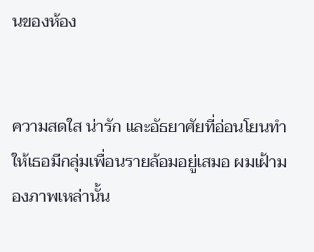นของห้อง


ความสดใส น่ารัก และอัธยาศัยที่อ่อนโยนทำให้เธอมีกลุ่มเพื่อนรายล้อมอยู่เสมอ ผมเฝ้ามองภาพเหล่านั้น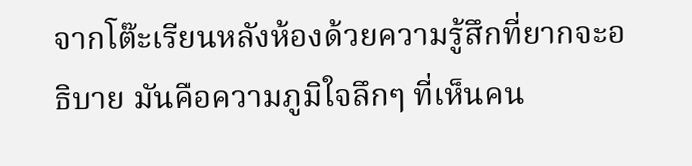จากโต๊ะเรียนหลังห้องด้วยความรู้สึกที่ยากจะอธิบาย มันคือความภูมิใจลึกๆ ที่เห็นคน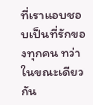ที่เราแอบชอบเป็นที่รักของทุกคน ทว่าในขณะเดียวกัน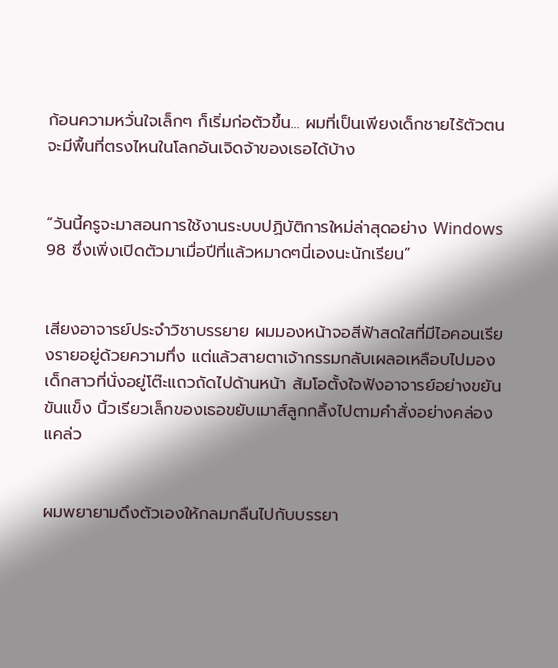ก้อนความหวั่นใจเล็กๆ ก็เริ่มก่อตัวขึ้น... ผมที่เป็นเพียงเด็กชายไร้ตัวตน จะมีพื้นที่ตรงไหนในโลกอันเจิดจ้าของเธอได้บ้าง


“วันนี้ครูจะมาสอนการใช้งานระบบปฏิบัติการใหม่ล่าสุดอย่าง Windows 98 ซึ่งเพิ่งเปิดตัวมาเมื่อปีที่แล้วหมาดๆนี่เองนะนักเรียน”


เสียงอาจารย์ประจำวิชาบรรยาย ผมมองหน้าจอสีฟ้าสดใสที่มีไอคอนเรียงรายอยู่ด้วยความทึ่ง แต่แล้วสายตาเจ้ากรรมกลับเผลอเหลือบไปมองเด็กสาวที่นั่งอยู่โต๊ะแถวถัดไปด้านหน้า ส้มโอตั้งใจฟังอาจารย์อย่างขยันขันแข็ง นิ้วเรียวเล็กของเธอขยับเมาส์ลูกกลิ้งไปตามคำสั่งอย่างคล่องแคล่ว


ผมพยายามดึงตัวเองให้กลมกลืนไปกับบรรยา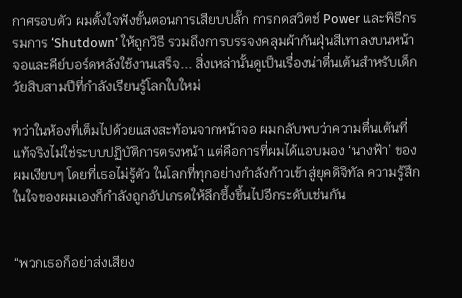กาศรอบตัว ผมตั้งใจฟังขั้นตอนการเสียบปลั๊ก การกดสวิตช์ Power และพิธีกรรมการ ‘Shutdown’ ให้ถูกวิธี รวมถึงการบรรจงคลุมผ้ากันฝุ่นสีเทาลงบนหน้าจอและคีย์บอร์ดหลังใช้งานเสร็จ... สิ่งเหล่านั้นดูเป็นเรื่องน่าตื่นเต้นสำหรับเด็กวัยสิบสามปีที่กำลังเรียนรู้โลกใบใหม่

ทว่าในห้องที่เต็มไปด้วยแสงสะท้อนจากหน้าจอ ผมกลับพบว่าความตื่นเต้นที่แท้จริงไม่ใช่ระบบปฏิบัติการตรงหน้า แต่คือการที่ผมได้แอบมอง ‘นางฟ้า’ ของผมเงียบๆ โดยที่เธอไม่รู้ตัว ในโลกที่ทุกอย่างกำลังก้าวเข้าสู่ยุคดิจิทัล ความรู้สึกในใจของผมเองก็กำลังถูกอัปเกรดให้ลึกซึ้งขึ้นไปอีกระดับเช่นกัน


“พวกเธอก็อย่าส่งเสียง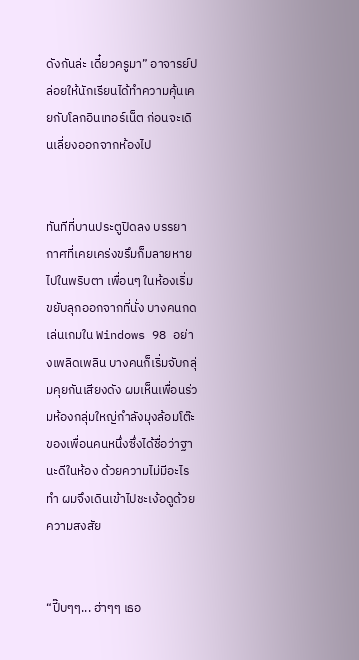ดังกันล่ะ เดี๋ยวครูมา” อาจารย์ปล่อยให้นักเรียนได้ทำความคุ้นเคยกับโลกอินเทอร์เน็ต ก่อนจะเดินเลี่ยงออกจากห้องไป


ทันทีที่บานประตูปิดลง บรรยากาศที่เคยเคร่งขรึมก็มลายหายไปในพริบตา เพื่อนๆ ในห้องเริ่มขยับลุกออกจากที่นั่ง บางคนกดเล่นเกมใน Windows 98 อย่างเพลิดเพลิน บางคนก็เริ่มจับกลุ่มคุยกันเสียงดัง ผมเห็นเพื่อนร่วมห้องกลุ่มใหญ่กำลังมุงล้อมโต๊ะของเพื่อนคนหนึ่งซึ่งได้ชื่อว่าฐานะดีในห้อง ด้วยความไม่มีอะไรทำ ผมจึงเดินเข้าไปชะเง้อดูด้วยความสงสัย


“ปี๊บๆๆ... ฮ่าๆๆ เธอ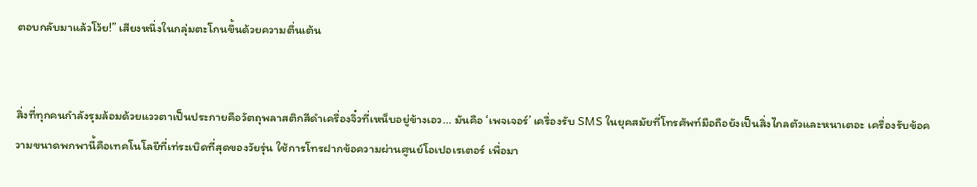ตอบกลับมาแล้วโว้ย!” เสียงหนึ่งในกลุ่มตะโกนขึ้นด้วยความตื่นเต้น


สิ่งที่ทุกคนกำลังรุมล้อมด้วยแววตาเป็นประกายคือวัตถุพลาสติกสีดำเครื่องจิ๋วที่เหน็บอยู่ข้างเอว... มันคือ ‘เพจเจอร์’ เครื่องรับ SMS ในยุคสมัยที่โทรศัพท์มือถือยังเป็นสิ่งไกลตัวและหนาเตอะ เครื่องรับข้อความขนาดพกพานี้คือเทคโนโลยีที่เท่ระเบิดที่สุดของวัยรุ่น ใช้การโทรฝากข้อความผ่านศูนย์โอเปอเรเตอร์ เพื่อมา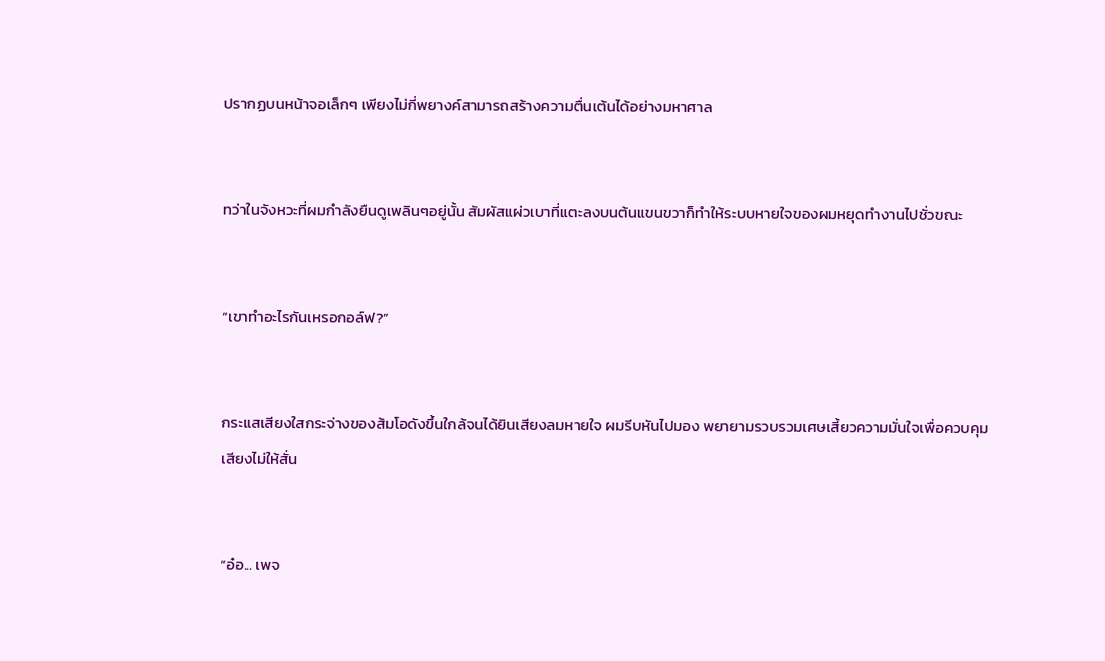ปรากฏบนหน้าจอเล็กๆ เพียงไม่กี่พยางค์สามารถสร้างความตื่นเต้นได้อย่างมหาศาล


ทว่าในจังหวะที่ผมกำลังยืนดูเพลินๆอยู่นั้น สัมผัสแผ่วเบาที่แตะลงบนต้นแขนขวาก็ทำให้ระบบหายใจของผมหยุดทำงานไปชั่วขณะ


“เขาทำอะไรกันเหรอกอล์ฟ?”


กระแสเสียงใสกระจ่างของส้มโอดังขึ้นใกล้จนได้ยินเสียงลมหายใจ ผมรีบหันไปมอง พยายามรวบรวมเศษเสี้ยวความมั่นใจเพื่อควบคุมเสียงไม่ให้สั่น


“อ๋อ... เพจ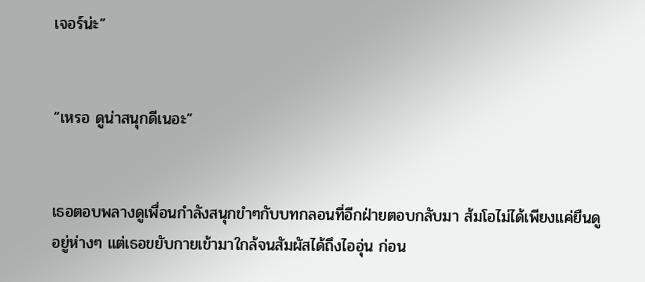เจอร์น่ะ”


“เหรอ ดูน่าสนุกดีเนอะ”


เธอตอบพลางดูเพื่อนกำลังสนุกขำๆกับบทกลอนที่อีกฝ่ายตอบกลับมา ส้มโอไม่ได้เพียงแค่ยืนดูอยู่ห่างๆ แต่เธอขยับกายเข้ามาใกล้จนสัมผัสได้ถึงไออุ่น ก่อน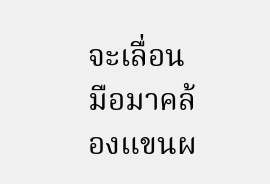จะเลื่อนมือมาคล้องแขนผ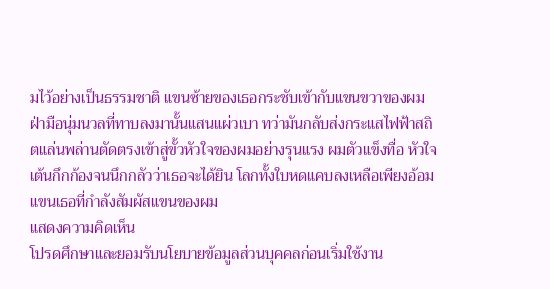มไว้อย่างเป็นธรรมชาติ แขนซ้ายของเธอกระชับเข้ากับแขนขวาของผม ฝ่ามือนุ่มนวลที่ทาบลงมานั้นแสนแผ่วเบา ทว่ามันกลับส่งกระแสไฟฟ้าสถิตแล่นพล่านตัดตรงเข้าสู่ขั้วหัวใจของผมอย่างรุนแรง ผมตัวแข็งทื่อ หัวใจเต้นกึกก้องจนนึกกลัวว่าเธอจะได้ยิน โลกทั้งใบหดแคบลงเหลือเพียงอ้อมแขนเธอที่กำลังสัมผัสแขนของผม
แสดงความคิดเห็น
โปรดศึกษาและยอมรับนโยบายข้อมูลส่วนบุคคลก่อนเริ่มใช้งาน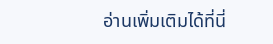อ่านเพิ่มเติมได้ที่นี่